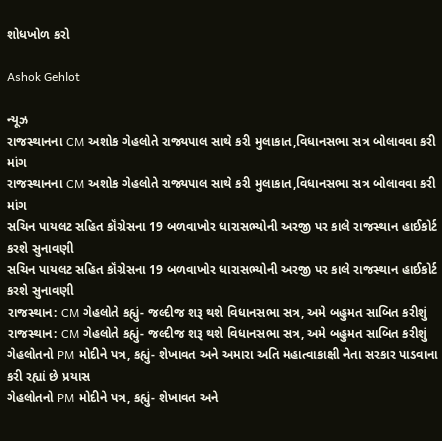શોધખોળ કરો

Ashok Gehlot

ન્યૂઝ
રાજસ્થાનના CM અશોક ગેહલોતે રાજ્યપાલ સાથે કરી મુલાકાત,વિધાનસભા સત્ર બોલાવવા કરી માંગ
રાજસ્થાનના CM અશોક ગેહલોતે રાજ્યપાલ સાથે કરી મુલાકાત,વિધાનસભા સત્ર બોલાવવા કરી માંગ
સચિન પાયલટ સહિત કૉંગ્રેસના 19 બળવાખોર ધારાસભ્યોની અરજી પર કાલે રાજસ્થાન હાઈકોર્ટ કરશે સુનાવણી
સચિન પાયલટ સહિત કૉંગ્રેસના 19 બળવાખોર ધારાસભ્યોની અરજી પર કાલે રાજસ્થાન હાઈકોર્ટ કરશે સુનાવણી
રાજસ્થાન: CM ગેહલોતે કહ્યું- જલ્દીજ શરૂ થશે વિધાનસભા સત્ર, અમે બહુમત સાબિત કરીશું
રાજસ્થાન: CM ગેહલોતે કહ્યું- જલ્દીજ શરૂ થશે વિધાનસભા સત્ર, અમે બહુમત સાબિત કરીશું
ગેહલોતનો PM મોદીને પત્ર, કહ્યું- શેખાવત અને અમારા અતિ મહાત્વાકાક્ષી નેતા સરકાર પાડવાના કરી રહ્યાં છે પ્રયાસ
ગેહલોતનો PM મોદીને પત્ર, કહ્યું- શેખાવત અને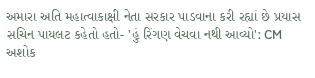અમારા અતિ મહાત્વાકાક્ષી નેતા સરકાર પાડવાના કરી રહ્યાં છે પ્રયાસ
સચિન પાયલટ કહેતો હતો- 'હું રિંગણ વેચવા નથી આવ્યો': CM અશોક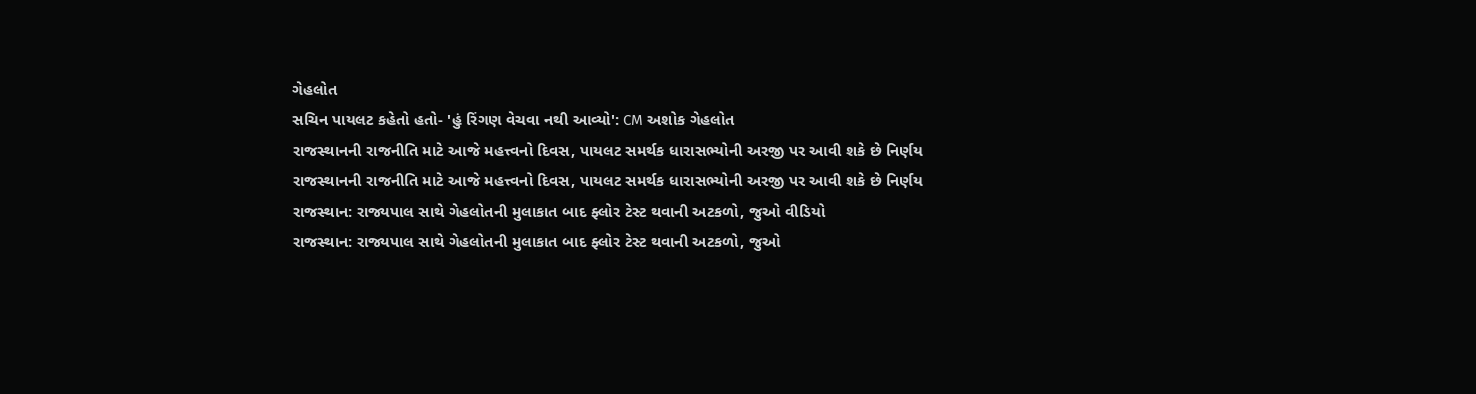ગેહલોત
સચિન પાયલટ કહેતો હતો- 'હું રિંગણ વેચવા નથી આવ્યો': CM અશોક ગેહલોત
રાજસ્થાનની રાજનીતિ માટે આજે મહત્ત્વનો દિવસ, પાયલટ સમર્થક ધારાસભ્યોની અરજી પર આવી શકે છે નિર્ણય
રાજસ્થાનની રાજનીતિ માટે આજે મહત્ત્વનો દિવસ, પાયલટ સમર્થક ધારાસભ્યોની અરજી પર આવી શકે છે નિર્ણય
રાજસ્થાન: રાજ્યપાલ સાથે ગેહલોતની મુલાકાત બાદ ફ્લોર ટેસ્ટ થવાની અટકળો, જુઓ વીડિયો
રાજસ્થાન: રાજ્યપાલ સાથે ગેહલોતની મુલાકાત બાદ ફ્લોર ટેસ્ટ થવાની અટકળો, જુઓ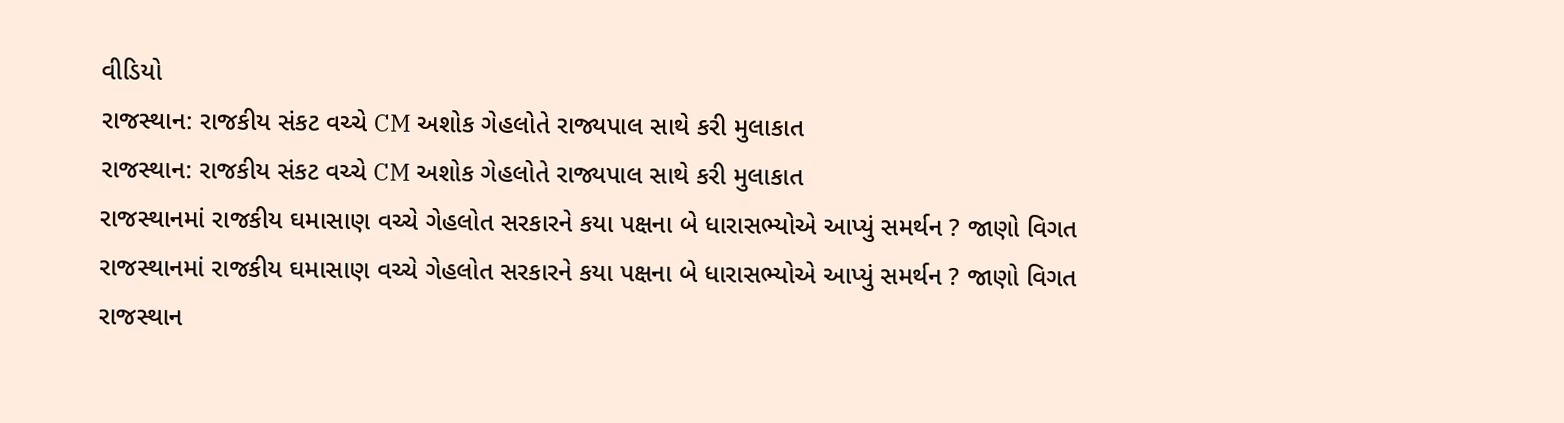વીડિયો
રાજસ્થાન: રાજકીય સંકટ વચ્ચે CM અશોક ગેહલોતે રાજ્યપાલ સાથે કરી મુલાકાત
રાજસ્થાન: રાજકીય સંકટ વચ્ચે CM અશોક ગેહલોતે રાજ્યપાલ સાથે કરી મુલાકાત
રાજસ્થાનમાં રાજકીય ઘમાસાણ વચ્ચે ગેહલોત સરકારને કયા પક્ષના બે ધારાસભ્યોએ આપ્યું સમર્થન ? જાણો વિગત
રાજસ્થાનમાં રાજકીય ઘમાસાણ વચ્ચે ગેહલોત સરકારને કયા પક્ષના બે ધારાસભ્યોએ આપ્યું સમર્થન ? જાણો વિગત
રાજસ્થાન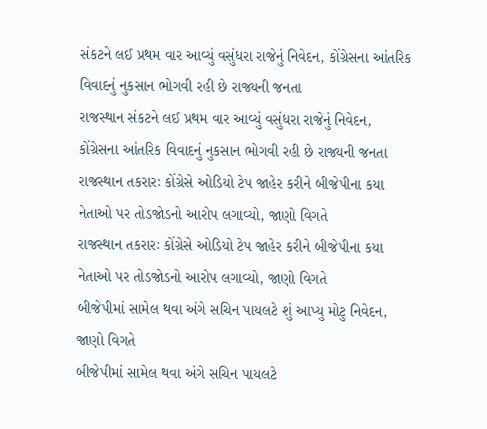સંકટને લઈ પ્રથમ વાર આવ્યું વસુંધરા રાજેનું નિવેદન, કોંગ્રેસના આંતરિક વિવાદનું નુકસાન ભોગવી રહી છે રાજ્યની જનતા
રાજસ્થાન સંકટને લઈ પ્રથમ વાર આવ્યું વસુંધરા રાજેનું નિવેદન, કોંગ્રેસના આંતરિક વિવાદનું નુકસાન ભોગવી રહી છે રાજ્યની જનતા
રાજસ્થાન તકરારઃ કોંગ્રેસે ઓડિયો ટેપ જાહેર કરીને બીજેપીના કયા નેતાઓ પર તોડજોડનો આરોપ લગાવ્યો, જાણો વિગતે
રાજસ્થાન તકરારઃ કોંગ્રેસે ઓડિયો ટેપ જાહેર કરીને બીજેપીના કયા નેતાઓ પર તોડજોડનો આરોપ લગાવ્યો, જાણો વિગતે
બીજેપીમાં સામેલ થવા અંગે સચિન પાયલટે શું આપ્યુ મોટુ નિવેદન, જાણો વિગતે
બીજેપીમાં સામેલ થવા અંગે સચિન પાયલટે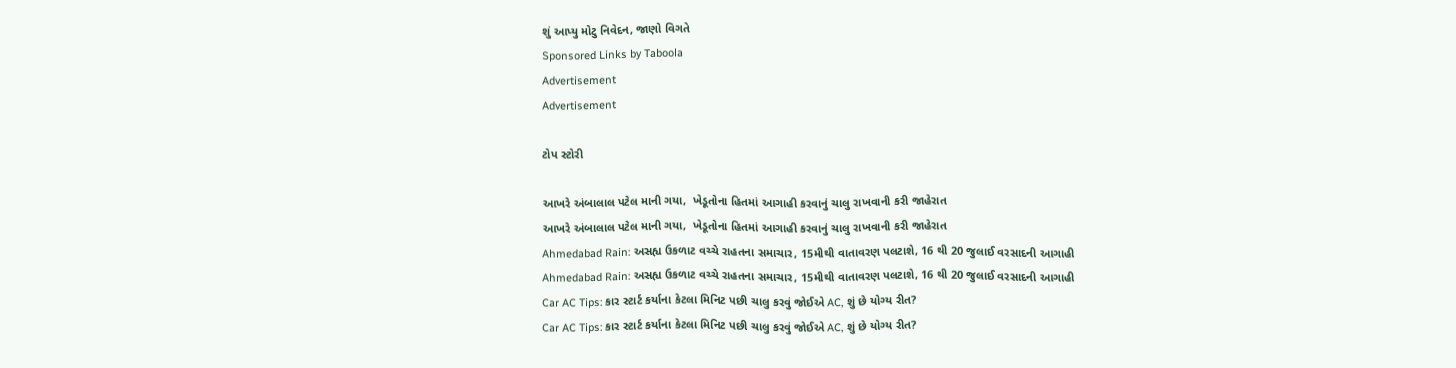શું આપ્યુ મોટુ નિવેદન, જાણો વિગતે
Sponsored Links by Taboola
Advertisement
Advertisement

ટોપ સ્ટોરી

આખરે અંબાલાલ પટેલ માની ગયા,  ખેડૂતોના હિતમાં આગાહી કરવાનું ચાલુ રાખવાની કરી જાહેરાત
આખરે અંબાલાલ પટેલ માની ગયા,  ખેડૂતોના હિતમાં આગાહી કરવાનું ચાલુ રાખવાની કરી જાહેરાત
Ahmedabad Rain: અસહ્ય ઉકળાટ વચ્ચે રાહતના સમાચાર, 15મીથી વાતાવરણ પલટાશે, 16 થી 20 જુલાઈ વરસાદની આગાહી
Ahmedabad Rain: અસહ્ય ઉકળાટ વચ્ચે રાહતના સમાચાર, 15મીથી વાતાવરણ પલટાશે, 16 થી 20 જુલાઈ વરસાદની આગાહી
Car AC Tips: કાર સ્ટાર્ટ કર્યાના કેટલા મિનિટ પછી ચાલુ કરવું જોઈએ AC, શું છે યોગ્ય રીત?
Car AC Tips: કાર સ્ટાર્ટ કર્યાના કેટલા મિનિટ પછી ચાલુ કરવું જોઈએ AC, શું છે યોગ્ય રીત?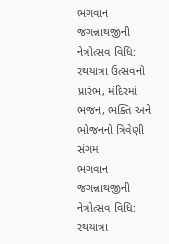ભગવાન જગન્નાથજીની નેત્રોત્સવ વિધિ: રથયાત્રા ઉત્સવનો પ્રારંભ, મંદિરમાં ભજન, ભક્તિ અને ભોજનનો ત્રિવેણી સંગમ
ભગવાન જગન્નાથજીની નેત્રોત્સવ વિધિ: રથયાત્રા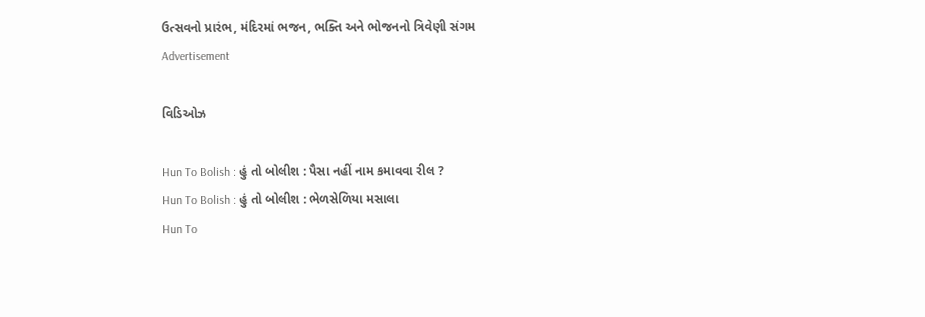ઉત્સવનો પ્રારંભ, મંદિરમાં ભજન, ભક્તિ અને ભોજનનો ત્રિવેણી સંગમ
Advertisement

વિડિઓઝ

Hun To Bolish : હું તો બોલીશ : પૈસા નહીં નામ કમાવવા રીલ ?
Hun To Bolish : હું તો બોલીશ : ભેળસેળિયા મસાલા
Hun To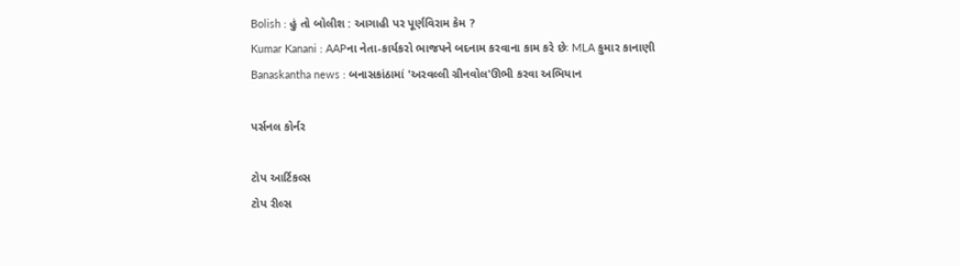Bolish : હું તો બોલીશ : આગાહી પર પૂર્ણવિરામ કેમ ?
Kumar Kanani : AAPના નેતા-કાર્યકરો ભાજપને બદનામ કરવાના કામ કરે છેઃ MLA કુમાર કાનાણી
Banaskantha news : બનાસકાંઠામાં 'અરવલ્લી ગ્રીનવોલ'ઊભી કરવા અભિયાન

પર્સનલ કોર્નર

ટોપ આર્ટિકલ્સ
ટોપ રીલ્સ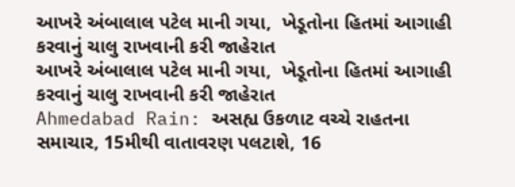આખરે અંબાલાલ પટેલ માની ગયા,  ખેડૂતોના હિતમાં આગાહી કરવાનું ચાલુ રાખવાની કરી જાહેરાત
આખરે અંબાલાલ પટેલ માની ગયા,  ખેડૂતોના હિતમાં આગાહી કરવાનું ચાલુ રાખવાની કરી જાહેરાત
Ahmedabad Rain: અસહ્ય ઉકળાટ વચ્ચે રાહતના સમાચાર, 15મીથી વાતાવરણ પલટાશે, 16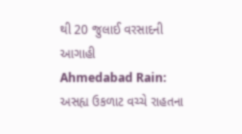થી 20 જુલાઈ વરસાદની આગાહી
Ahmedabad Rain: અસહ્ય ઉકળાટ વચ્ચે રાહતના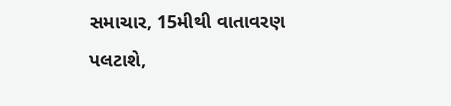સમાચાર, 15મીથી વાતાવરણ પલટાશે,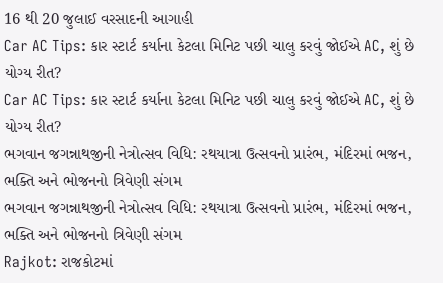16 થી 20 જુલાઈ વરસાદની આગાહી
Car AC Tips: કાર સ્ટાર્ટ કર્યાના કેટલા મિનિટ પછી ચાલુ કરવું જોઈએ AC, શું છે યોગ્ય રીત?
Car AC Tips: કાર સ્ટાર્ટ કર્યાના કેટલા મિનિટ પછી ચાલુ કરવું જોઈએ AC, શું છે યોગ્ય રીત?
ભગવાન જગન્નાથજીની નેત્રોત્સવ વિધિ: રથયાત્રા ઉત્સવનો પ્રારંભ, મંદિરમાં ભજન, ભક્તિ અને ભોજનનો ત્રિવેણી સંગમ
ભગવાન જગન્નાથજીની નેત્રોત્સવ વિધિ: રથયાત્રા ઉત્સવનો પ્રારંભ, મંદિરમાં ભજન, ભક્તિ અને ભોજનનો ત્રિવેણી સંગમ
Rajkot: રાજકોટમાં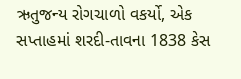ઋતુજન્ય રોગચાળો વકર્યો, એક સપ્તાહમાં શરદી-તાવના 1838 કેસ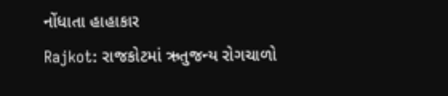નોંધાતા હાહાકાર
Rajkot: રાજકોટમાં ઋતુજન્ય રોગચાળો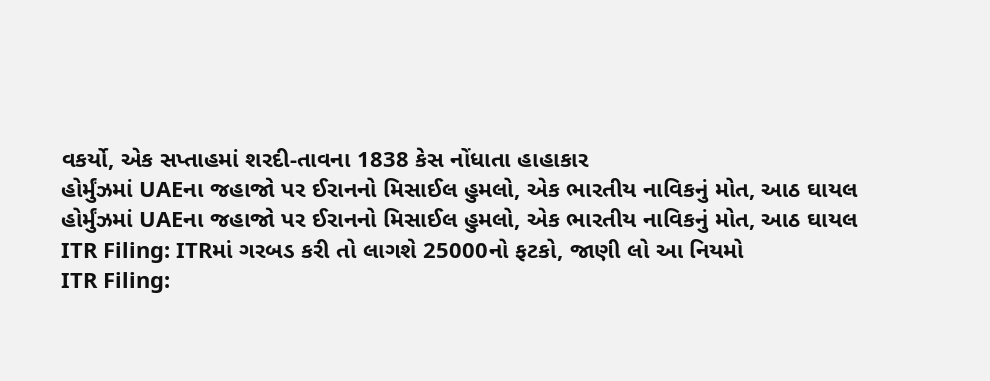વકર્યો, એક સપ્તાહમાં શરદી-તાવના 1838 કેસ નોંધાતા હાહાકાર
હોર્મુંઝમાં UAEના જહાજો પર ઈરાનનો મિસાઈલ હુમલો, એક ભારતીય નાવિકનું મોત, આઠ ઘાયલ
હોર્મુંઝમાં UAEના જહાજો પર ઈરાનનો મિસાઈલ હુમલો, એક ભારતીય નાવિકનું મોત, આઠ ઘાયલ
ITR Filing: ITRમાં ગરબડ કરી તો લાગશે 25000નો ફટકો, જાણી લો આ નિયમો
ITR Filing: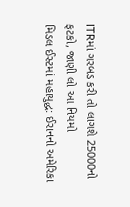ITRમાં ગરબડ કરી તો લાગશે 25000નો ફટકો, જાણી લો આ નિયમો
મિડલ ઈસ્ટમાં મહાયુદ્ધ: ઈરાનનો અમેરિકા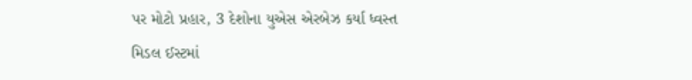પર મોટો પ્રહાર, 3 દેશોના યુએસ એરબેઝ કર્યા ધ્વસ્ત
મિડલ ઈસ્ટમાં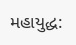મહાયુદ્ધ: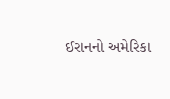ઈરાનનો અમેરિકા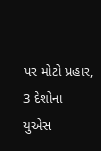પર મોટો પ્રહાર, 3 દેશોના યુએસ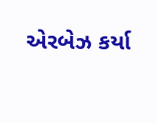એરબેઝ કર્યા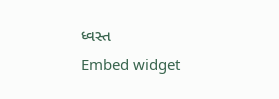ધ્વસ્ત
Embed widget